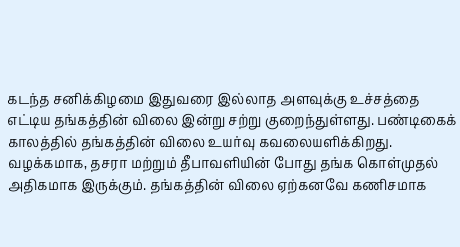கடந்த சனிக்கிழமை இதுவரை இல்லாத அளவுக்கு உச்சத்தை எட்டிய தங்கத்தின் விலை இன்று சற்று குறைந்துள்ளது. பண்டிகைக் காலத்தில் தங்கத்தின் விலை உயர்வு கவலையளிக்கிறது. வழக்கமாக, தசரா மற்றும் தீபாவளியின் போது தங்க கொள்முதல் அதிகமாக இருக்கும். தங்கத்தின் விலை ஏற்கனவே கணிசமாக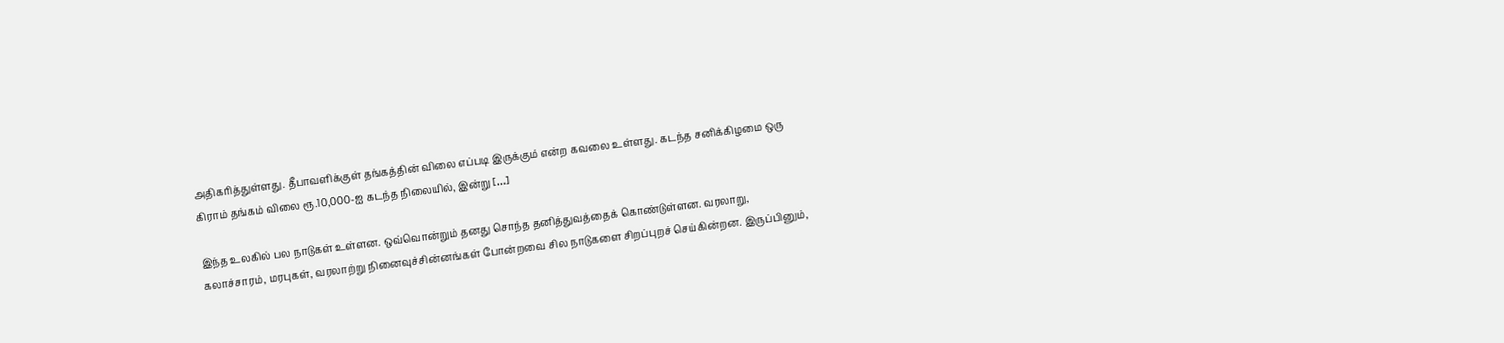அதிகரித்துள்ளது. தீபாவளிக்குள் தங்கத்தின் விலை எப்படி இருக்கும் என்ற கவலை உள்ளது. கடந்த சனிக்கிழமை ஒரு கிராம் தங்கம் விலை ரூ.10,000-ஐ கடந்த நிலையில், இன்று […]

இந்த உலகில் பல நாடுகள் உள்ளன. ஒவ்வொன்றும் தனது சொந்த தனித்துவத்தைக் கொண்டுள்ளன. வரலாறு, கலாச்சாரம், மரபுகள், வரலாற்று நினைவுச்சின்னங்கள் போன்றவை சில நாடுகளை சிறப்புறச் செய்கின்றன. இருப்பினும்,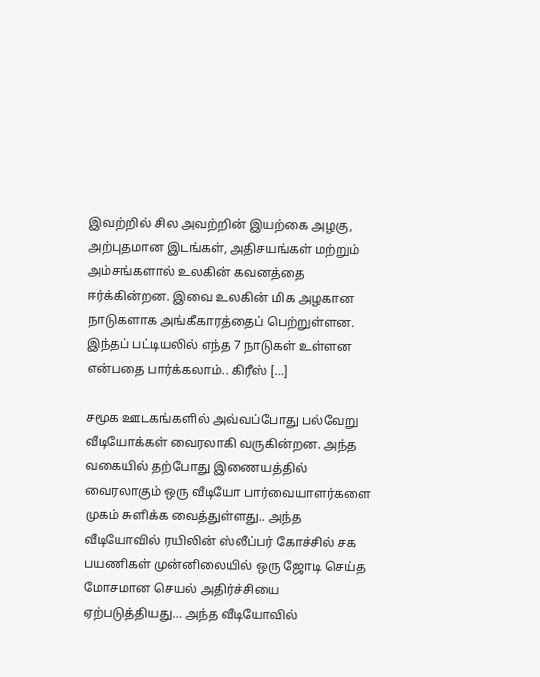இவற்றில் சில அவற்றின் இயற்கை அழகு, அற்புதமான இடங்கள், அதிசயங்கள் மற்றும் அம்சங்களால் உலகின் கவனத்தை ஈர்க்கின்றன. இவை உலகின் மிக அழகான நாடுகளாக அங்கீகாரத்தைப் பெற்றுள்ளன. இந்தப் பட்டியலில் எந்த 7 நாடுகள் உள்ளன என்பதை பார்க்கலாம்.. கிரீஸ் […]

சமூக ஊடகங்களில் அவ்வப்போது பல்வேறு வீடியோக்கள் வைரலாகி வருகின்றன. அந்த வகையில் தற்போது இணையத்தில் வைரலாகும் ஒரு வீடியோ பார்வையாளர்களை முகம் சுளிக்க வைத்துள்ளது.. அந்த வீடியோவில் ரயிலின் ஸ்லீப்பர் கோச்சில் சக பயணிகள் முன்னிலையில் ஒரு ஜோடி செய்த மோசமான செயல் அதிர்ச்சியை ஏற்படுத்தியது… அந்த வீடியோவில்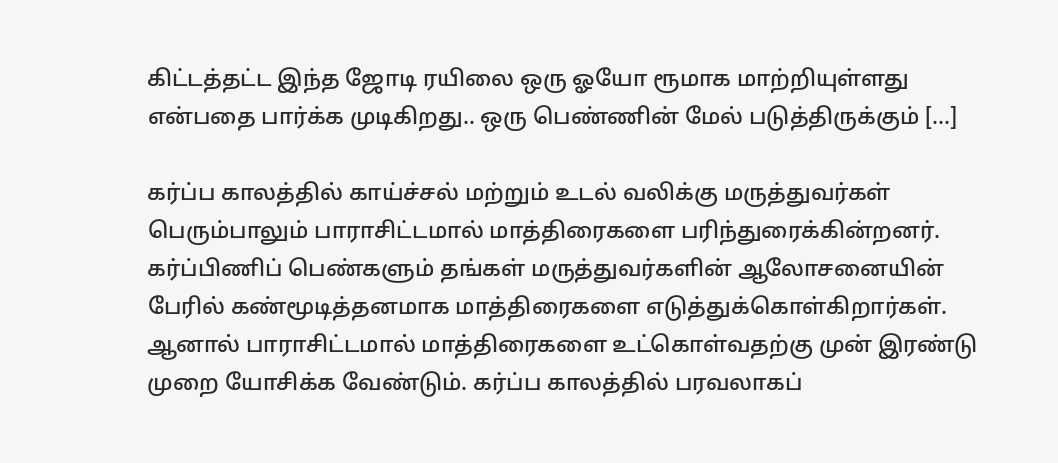கிட்டத்தட்ட இந்த ஜோடி ரயிலை ஒரு ஓயோ ரூமாக மாற்றியுள்ளது என்பதை பார்க்க முடிகிறது.. ஒரு பெண்ணின் மேல் படுத்திருக்கும் […]

கர்ப்ப காலத்தில் காய்ச்சல் மற்றும் உடல் வலிக்கு மருத்துவர்கள் பெரும்பாலும் பாராசிட்டமால் மாத்திரைகளை பரிந்துரைக்கின்றனர். கர்ப்பிணிப் பெண்களும் தங்கள் மருத்துவர்களின் ஆலோசனையின் பேரில் கண்மூடித்தனமாக மாத்திரைகளை எடுத்துக்கொள்கிறார்கள். ஆனால் பாராசிட்டமால் மாத்திரைகளை உட்கொள்வதற்கு முன் இரண்டு முறை யோசிக்க வேண்டும். கர்ப்ப காலத்தில் பரவலாகப்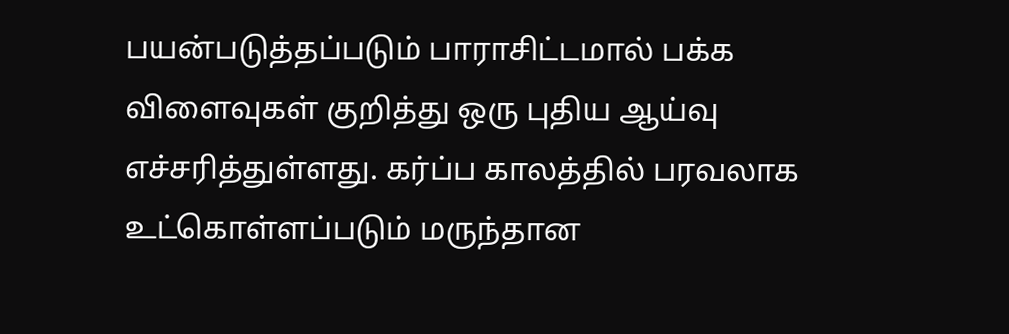பயன்படுத்தப்படும் பாராசிட்டமால் பக்க விளைவுகள் குறித்து ஒரு புதிய ஆய்வு எச்சரித்துள்ளது. கர்ப்ப காலத்தில் பரவலாக உட்கொள்ளப்படும் மருந்தான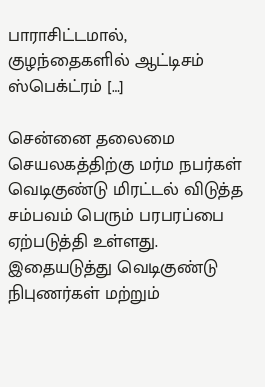பாராசிட்டமால், குழந்தைகளில் ஆட்டிசம் ஸ்பெக்ட்ரம் […]

சென்னை தலைமை செயலகத்திற்கு மர்ம நபர்கள் வெடிகுண்டு மிரட்டல் விடுத்த சம்பவம் பெரும் பரபரப்பை ஏற்படுத்தி உள்ளது. இதையடுத்து வெடிகுண்டு நிபுணர்கள் மற்றும்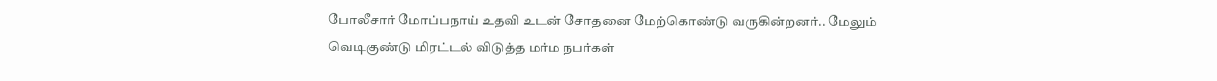போலீசார் மோப்பநாய் உதவி உடன் சோதனை மேற்கொண்டு வருகின்றனர்.. மேலும் வெடிகுண்டு மிரட்டல் விடுத்த மர்ம நபர்கள்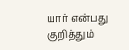யார் என்பது குறித்தும்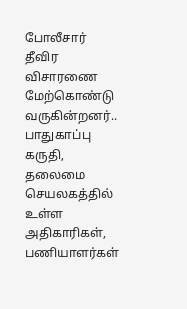போலீசார் தீவிர விசாரணை மேற்கொண்டு வருகின்றனர்.. பாதுகாப்பு கருதி, தலைமை செயலகத்தில் உள்ள அதிகாரிகள், பணியாளர்கள்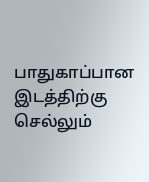பாதுகாப்பான இடத்திற்கு செல்லும்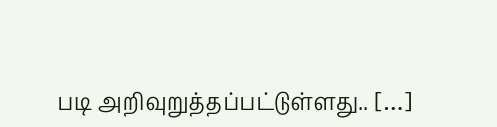படி அறிவுறுத்தப்பட்டுள்ளது.. […]